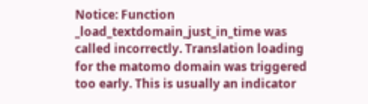Notice: Function _load_textdomain_just_in_time was called incorrectly. Translation loading for the matomo domain was triggered too early. This is usually an indicator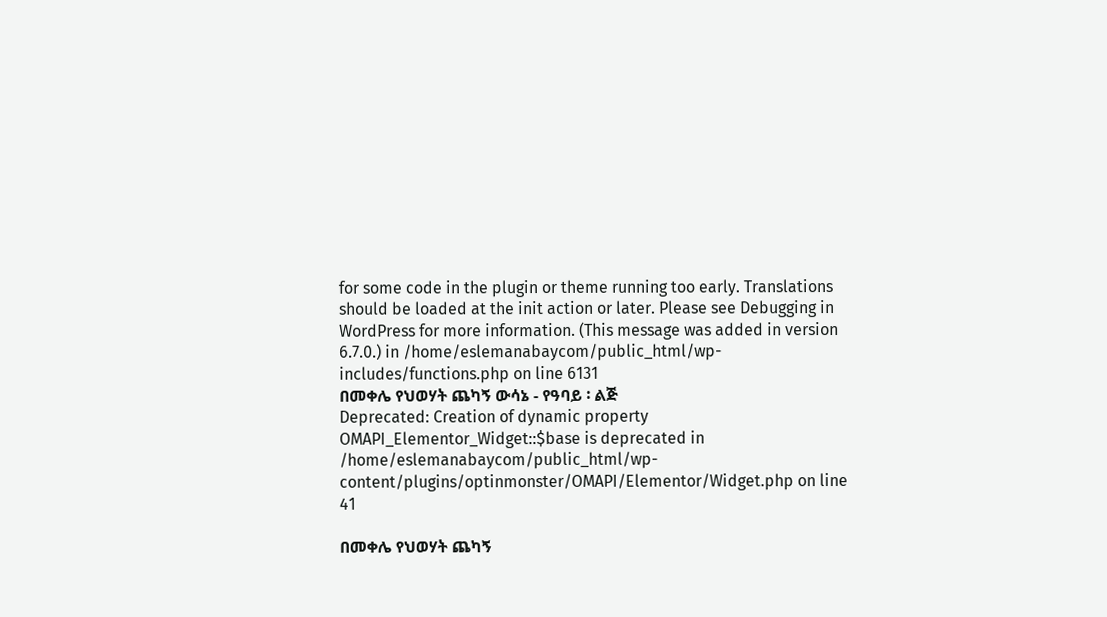for some code in the plugin or theme running too early. Translations should be loaded at the init action or later. Please see Debugging in WordPress for more information. (This message was added in version 6.7.0.) in /home/eslemanabaycom/public_html/wp-includes/functions.php on line 6131
በመቀሌ የህወሃት ጨካኝ ውሳኔ - የዓባይ ፡ ልጅ
Deprecated: Creation of dynamic property OMAPI_Elementor_Widget::$base is deprecated in /home/eslemanabaycom/public_html/wp-content/plugins/optinmonster/OMAPI/Elementor/Widget.php on line 41

በመቀሌ የህወሃት ጨካኝ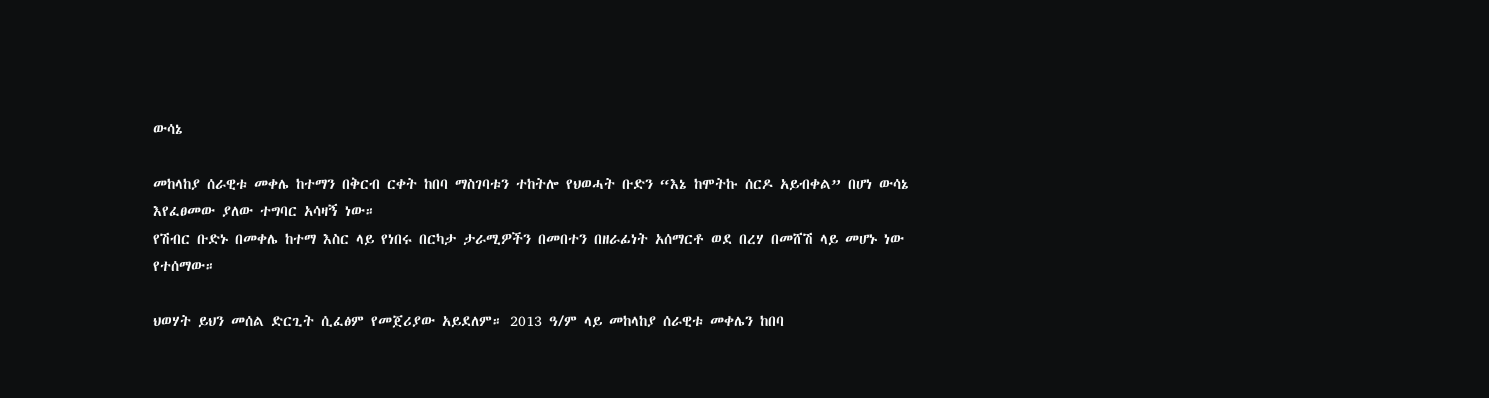ውሳኔ

መከላከያ ሰራዊቱ መቀሌ ከተማን በቅርብ ርቀት ከበባ ማስገባቱን ተከትሎ የህወሓት ቡድን “እኔ ከሞትኩ ሰርዶ አይብቀል” በሆነ ውሳኔ እየፈፀመው ያለው ተግባር አሳዛኝ ነው።
የሽብር ቡድኑ በመቀሌ ከተማ እስር ላይ የነበሩ በርካታ ታራሚዎችን በመበተን በዘራፊነት አሰማርቶ ወደ በረሃ በመሸሽ ላይ መሆኑ ነው የተሰማው።

ህወሃት ይህን መሰል ድርጊት ሲፈፅም የመጀሪያው አይደለም። 2013 ዓ/ም ላይ መከላከያ ሰራዊቱ መቀሌን ከበባ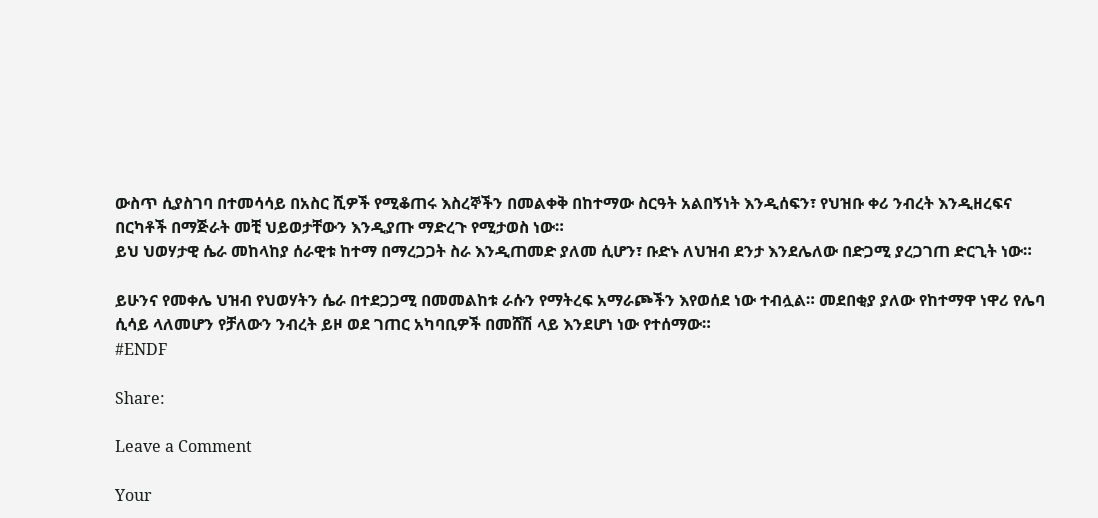ውስጥ ሲያስገባ በተመሳሳይ በአስር ሺዎች የሚቆጠሩ እስረኞችን በመልቀቅ በከተማው ስርዓት አልበኝነት እንዲሰፍን፣ የህዝቡ ቀሪ ንብረት እንዲዘረፍና በርካቶች በማጅራት መቺ ህይወታቸውን እንዲያጡ ማድረጉ የሚታወስ ነው።
ይህ ህወሃታዊ ሴራ መከላከያ ሰራዊቱ ከተማ በማረጋጋት ስራ እንዲጠመድ ያለመ ሲሆን፣ ቡድኑ ለህዝብ ደንታ እንደሌለው በድጋሚ ያረጋገጠ ድርጊት ነው።

ይሁንና የመቀሌ ህዝብ የህወሃትን ሴራ በተደጋጋሚ በመመልከቱ ራሱን የማትረፍ አማራጮችን እየወሰደ ነው ተብሏል። መደበቂያ ያለው የከተማዋ ነዋሪ የሌባ ሲሳይ ላለመሆን የቻለውን ንብረት ይዞ ወደ ገጠር አካባቢዎች በመሸሽ ላይ እንደሆነ ነው የተሰማው።
#ENDF

Share:

Leave a Comment

Your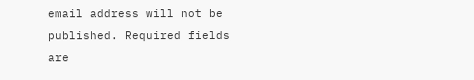email address will not be published. Required fields are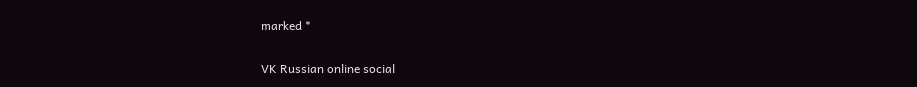marked *

VK Russian online social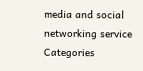media and social networking service
Categories